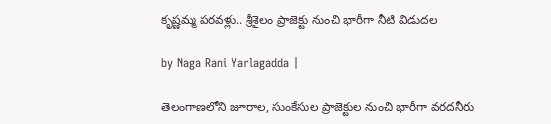కృష్ణమ్మ పరవళ్లు.. శ్రీశైలం ప్రాజెక్టు నుంచి భారీగా నీటి విడుదల

by Naga Rani Yarlagadda |

తెలంగాణలోని జూరాల, సుంకేసుల ప్రాజెక్టుల నుంచి భారీగా వరదనీరు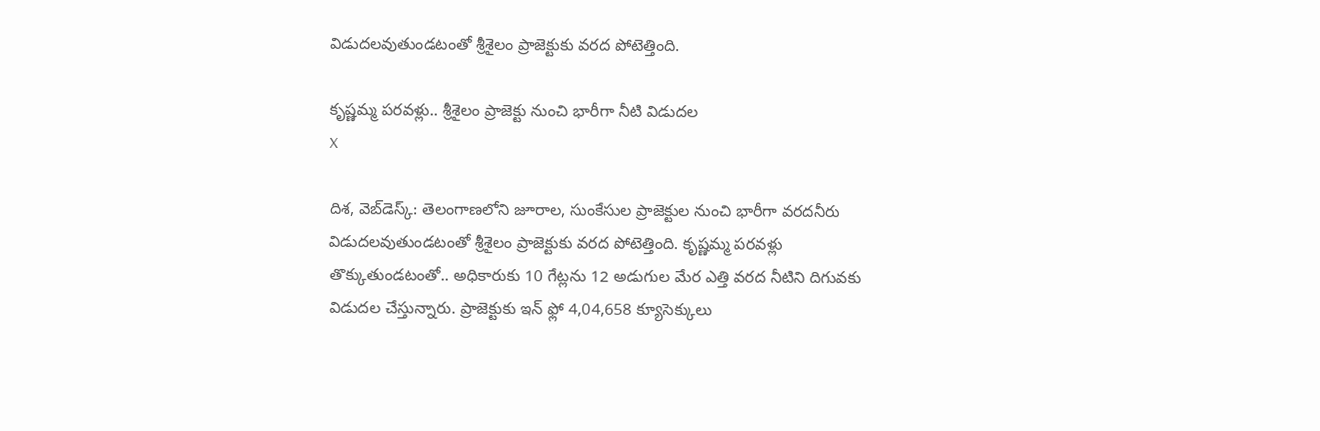విడుదలవుతుండటంతో శ్రీశైలం ప్రాజెక్టుకు వరద పోటెత్తింది.

కృష్ణమ్మ పరవళ్లు.. శ్రీశైలం ప్రాజెక్టు నుంచి భారీగా నీటి విడుదల
X

దిశ, వెబ్‌డెస్క్: తెలంగాణలోని జూరాల, సుంకేసుల ప్రాజెక్టుల నుంచి భారీగా వరదనీరు విడుదలవుతుండటంతో శ్రీశైలం ప్రాజెక్టుకు వరద పోటెత్తింది. కృష్ణమ్మ పరవళ్లు తొక్కుతుండటంతో.. అధికారుకు 10 గేట్లను 12 అడుగుల మేర ఎత్తి వరద నీటిని దిగువకు విడుదల చేస్తున్నారు. ప్రాజెక్టుకు ఇన్ ఫ్లో 4,04,658 క్యూసెక్కులు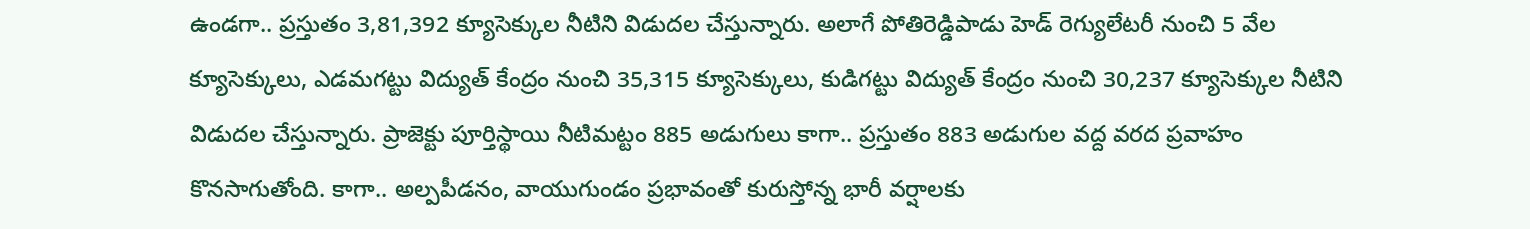ఉండగా.. ప్రస్తుతం 3,81,392 క్యూసెక్కుల నీటిని విడుదల చేస్తున్నారు. అలాగే పోతిరెడ్డిపాడు హెడ్ రెగ్యులేటరీ నుంచి 5 వేల క్యూసెక్కులు, ఎడమగట్టు విద్యుత్ కేంద్రం నుంచి 35,315 క్యూసెక్కులు, కుడిగట్టు విద్యుత్ కేంద్రం నుంచి 30,237 క్యూసెక్కుల నీటిని విడుదల చేస్తున్నారు. ప్రాజెక్టు పూర్తిస్థాయి నీటిమట్టం 885 అడుగులు కాగా.. ప్రస్తుతం 883 అడుగుల వద్ద వరద ప్రవాహం కొనసాగుతోంది. కాగా.. అల్పపీడనం, వాయుగుండం ప్రభావంతో కురుస్తోన్న భారీ వర్షాలకు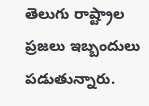తెలుగు రాష్ట్రాల ప్రజలు ఇబ్బందులు పడుతున్నారు.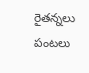రైతన్నలు పంటలు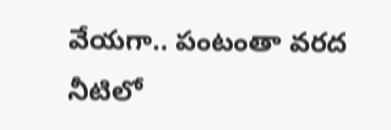వేయగా.. పంటంతా వరద నీటిలో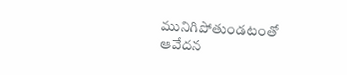మునిగిపోతుండటంతో ఆవేదన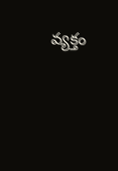వ్యక్తం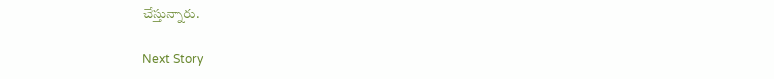చేస్తున్నారు.

Next Story